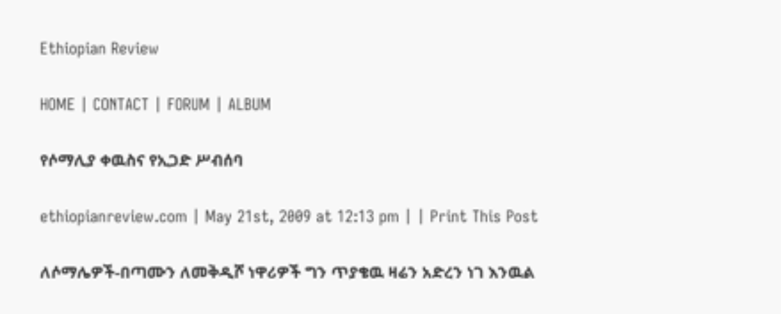Ethiopian Review

HOME | CONTACT | FORUM | ALBUM

የሶማሊያ ቀዉስና የኢጋድ ሥብሰባ

ethiopianreview.com | May 21st, 2009 at 12:13 pm | | Print This Post

ለሶማሌዎች-በጣሙን ለመቅዲሾ ነዋሪዎች ግን ጥያቄዉ ዛሬን አድረን ነገ እንዉል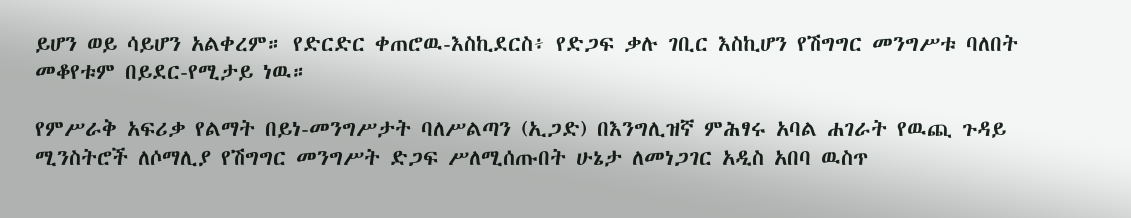ይሆን ወይ ሳይሆን አልቀረም። የድርድር ቀጠሮዉ-እስኪደርስ፥ የድጋፍ ቃሉ ገቢር እስኪሆን የሽግግር መንግሥቱ ባለበት መቆየቱም በይደር-የሚታይ ነዉ።

የምሥራቅ አፍሪቃ የልማት በይነ-መንግሥታት ባለሥልጣን (ኢጋድ) በእንግሊዝኛ ምሕፃሩ አባል ሐገራት የዉጪ ጉዳይ ሚንስትሮች ለሶማሊያ የሽግግር መንግሥት ድጋፍ ሥለሚሰጡበት ሁኔታ ለመነጋገር አዲስ አበባ ዉስጥ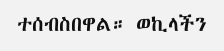ተሰብስበዋል። ወኪላችን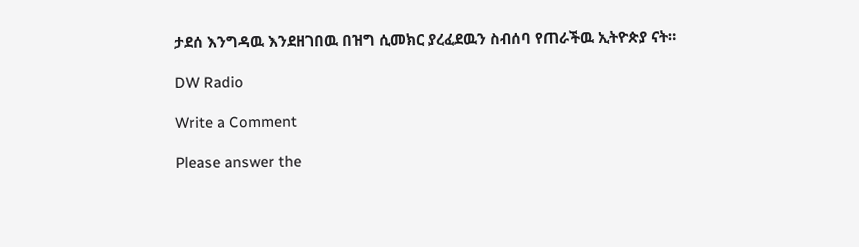ታደሰ እንግዳዉ እንደዘገበዉ በዝግ ሲመክር ያረፈደዉን ስብሰባ የጠራችዉ ኢትዮጵያ ናት።

DW Radio

Write a Comment

Please answer the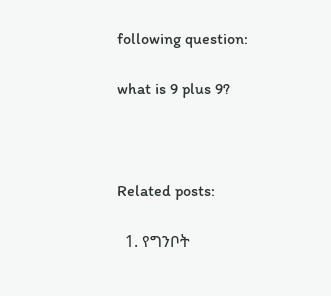following question:

what is 9 plus 9?



Related posts:

  1. የግንቦት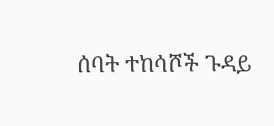ሰባት ተከሳሾች ጉዳይ